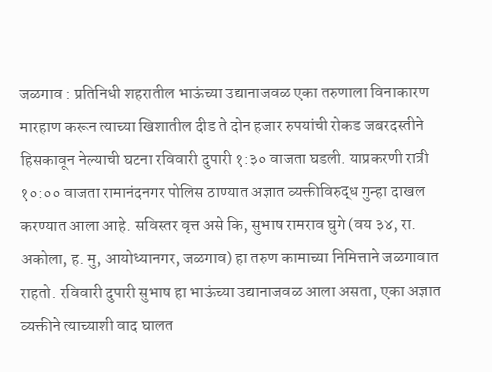जळगाव : प्रतिनिधी शहरातील भाऊंच्या उद्यानाजवळ एका तरुणाला विनाकारण मारहाण करून त्याच्या खिशातील दीड ते दोन हजार रुपयांची रोकड जबरदस्तीने हिसकावून नेल्याची घटना रविवारी दुपारी १:३० वाजता घडली. याप्रकरणी रात्री १०:०० वाजता रामानंदनगर पोलिस ठाण्यात अज्ञात व्यक्तीविरुद्ध गुन्हा दाखल करण्यात आला आहे. सविस्तर वृत्त असे कि, सुभाष रामराव घुगे (वय ३४, रा. अकोला, ह. मु, आयोध्यानगर, जळगाव) हा तरुण कामाच्या निमित्ताने जळगावात राहतो. रविवारी दुपारी सुभाष हा भाऊंच्या उद्यानाजवळ आला असता, एका अज्ञात व्यक्तीने त्याच्याशी वाद घालत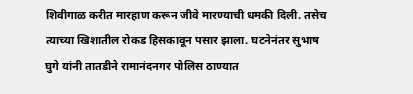शिवीगाळ करीत मारहाण करून जीवे मारण्याची धमकी दिली. तसेच त्याच्या खिशातील रोकड हिसकावून पसार झाला. घटनेनंतर सुभाष घुगे यांनी तातडीने रामानंदनगर पोलिस ठाण्यात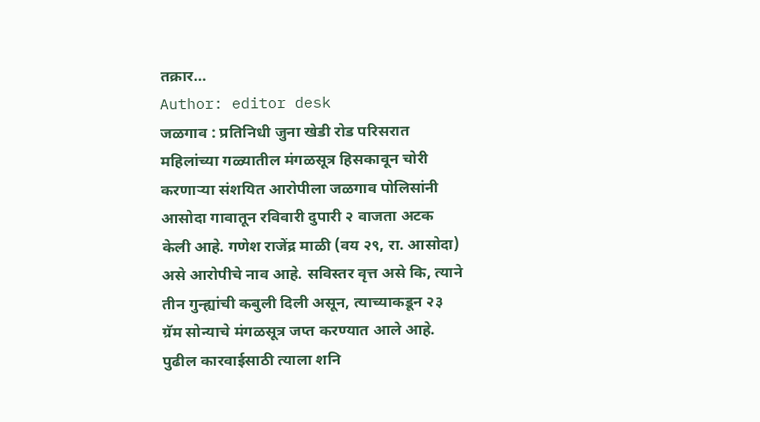तक्रार…
Author: editor desk
जळगाव : प्रतिनिधी जुना खेडी रोड परिसरात महिलांच्या गळ्यातील मंगळसूत्र हिसकावून चोरी करणाऱ्या संशयित आरोपीला जळगाव पोलिसांनी आसोदा गावातून रविवारी दुपारी २ वाजता अटक केली आहे. गणेश राजेंद्र माळी (वय २९, रा. आसोदा) असे आरोपीचे नाव आहे. सविस्तर वृत्त असे कि, त्याने तीन गुन्ह्यांची कबुली दिली असून, त्याच्याकडून २३ ग्रॅम सोन्याचे मंगळसूत्र जप्त करण्यात आले आहे. पुढील कारवाईसाठी त्याला शनि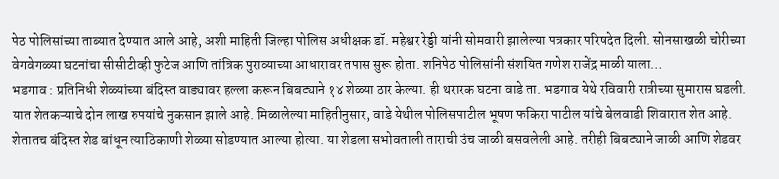पेठ पोलिसांच्या ताब्यात देण्यात आले आहे, अशी माहिती जिल्हा पोलिस अधीक्षक डॉ. महेश्वर रेड्डी यांनी सोमवारी झालेल्या पत्रकार परिषदेत दिली. सोनसाखळी चोरीच्या वेगवेगळ्या घटनांचा सीसीटीव्ही फुटेज आणि तांत्रिक पुराव्याच्या आधारावर तपास सुरू होता. शनिपेठ पोलिसांनी संशयित गणेश राजेंद्र माळी याला…
भडगाव : प्रतिनिधी शेळ्यांच्या बंदिस्त वाड्यावर हल्ला करून बिबट्याने १४ शेळ्या ठार केल्या. ही थरारक घटना वाडे ता. भडगाव येथे रविवारी रात्रीच्या सुमारास घडली. यात शेतकऱ्याचे दोन लाख रुपयांचे नुकसान झाले आहे. मिळालेल्या माहितीनुसार, वाडे येथील पोलिसपाटील भूषण फकिरा पाटील यांचे बेलवाडी शिवारात शेत आहे. शेतातच बंदिस्त शेड बांधून त्याठिकाणी शेळ्या सोडण्यात आल्या होत्या. या शेडला सभोवताली ताराची उंच जाळी बसवलेली आहे. तरीही बिबट्याने जाळी आणि शेडवर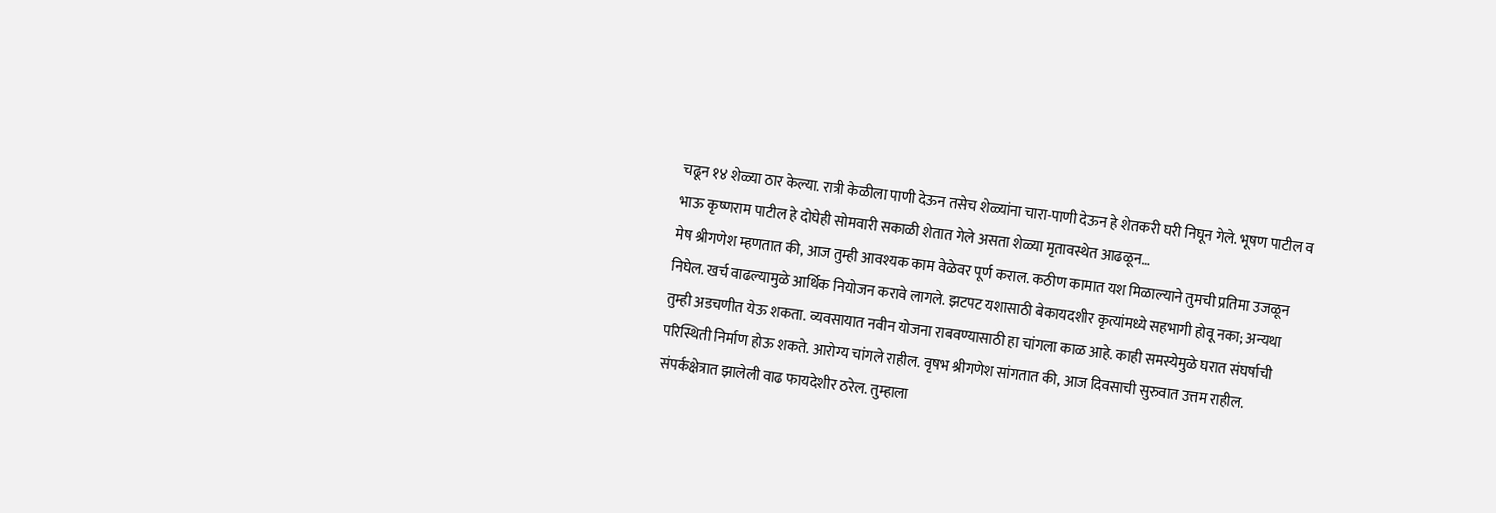चढून १४ शेळ्या ठार केल्या. रात्री केळीला पाणी देऊन तसेच शेळ्यांना चारा-पाणी देऊन हे शेतकरी घरी निघून गेले. भूषण पाटील व भाऊ कृष्णराम पाटील हे दोघेही सोमवारी सकाळी शेतात गेले असता शेळ्या मृतावस्थेत आढळून…
मेष श्रीगणेश म्हणतात की, आज तुम्ही आवश्यक काम वेळेवर पूर्ण कराल. कठीण कामात यश मिळाल्याने तुमची प्रतिमा उजळून निघेल. खर्च वाढल्यामुळे आर्थिक नियोजन करावे लागले. झटपट यशासाठी बेकायदशीर कृत्यांमध्ये सहभागी होवू नका; अन्यथा तुम्ही अडचणीत येऊ शकता. व्यवसायात नवीन योजना राबवण्यासाठी हा चांगला काळ आहे. काही समस्येमुळे घरात संघर्षाची परिस्थिती निर्माण होऊ शकते. आरोग्य चांगले राहील. वृषभ श्रीगणेश सांगतात की, आज दिवसाची सुरुवात उत्तम राहील. संपर्कक्षेत्रात झालेली वाढ फायदेशीर ठरेल. तुम्हाला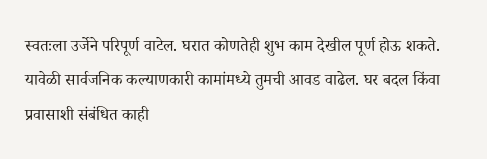स्वतःला उर्जेने परिपूर्ण वाटेल. घरात कोणतेही शुभ काम देखील पूर्ण होऊ शकते. यावेळी सार्वजनिक कल्याणकारी कामांमध्ये तुमची आवड वाढेल. घर बदल किंवा प्रवासाशी संबंधित काही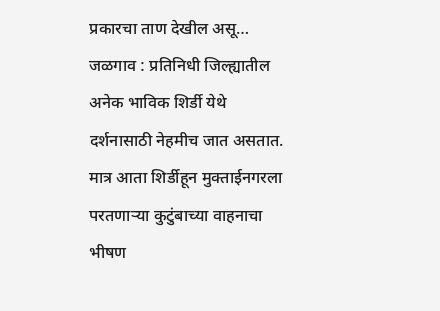प्रकारचा ताण देखील असू…
जळगाव : प्रतिनिधी जिल्ह्यातील अनेक भाविक शिर्डी येथे दर्शनासाठी नेहमीच जात असतात. मात्र आता शिर्डीहून मुक्ताईनगरला परतणाऱ्या कुटुंबाच्या वाहनाचा भीषण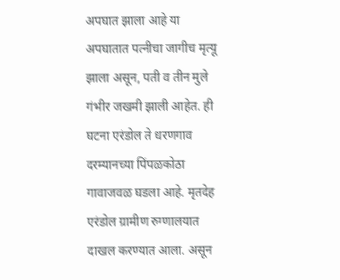अपघात झाला आहे या अपघातात पत्नीचा जागीच मृत्यू झाला असून, पती व तीन मुले गंभीर जखमी झाली आहेत. ही घटना एरंडोल ते धरणगाव दरम्यानच्या पिंपळकोठा गावाजवळ घडला आहे. मृतदेह एरंडोल ग्रामीण रुग्णालयात दाखल करण्यात आला. असून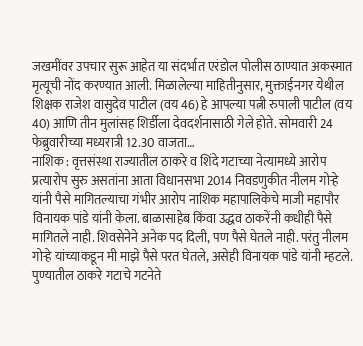जखमींवर उपचार सुरू आहेत या संदर्भात एरंडोल पोलीस ठाण्यात अकस्मात मृत्यूची नोंद करण्यात आली. मिळालेल्या माहितीनुसार, मुक्ताईनगर येथील शिक्षक राजेश वासुदेव पाटील (वय 46) हे आपल्या पत्नी रुपाली पाटील (वय 40) आणि तीन मुलांसह शिर्डीला देवदर्शनासाठी गेले होते. सोमवारी 24 फेब्रुवारीच्या मध्यरात्री 12.30 वाजता…
नाशिक : वृत्तसंस्था राज्यातील ठाकरे व शिंदे गटाच्या नेत्यामध्ये आरोप प्रत्यारोप सुरु असतांना आता विधानसभा 2014 निवडणुकीत नीलम गोऱ्हे यांनी पैसे मागितल्याचा गंभीर आरोप नाशिक महापालिकेचे माजी महापौर विनायक पांडे यांनी केला. बाळासाहेब किंवा उद्धव ठाकरेंनी कधीही पैसे मागितले नाही. शिवसेनेने अनेक पद दिली, पण पैसे घेतले नाही. परंतु नीलम गोऱ्हे यांच्याकडून मी माझे पैसे परत घेतले, असेही विनायक पांडे यांनी म्हटले. पुण्यातील ठाकरे गटाचे गटनेते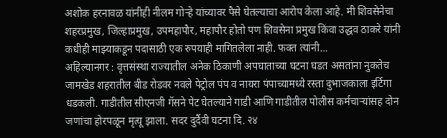अशोक हरनावळ यांनीही नीलम गोऱ्हे यांच्यावर पैसे घेतल्याचा आरोप केला आहे. मी शिवसेनेचा शहरप्रमुख, जिल्हाप्रमुख, उपमहापौर, महापौर होतो पण शिवसेना प्रमुख किंवा उद्धव ठाकरे यांनी कधीही माझ्याकडून पदासाठी एक रुपयाही मागितलेला नाही. फक्त त्यांनी…
अहिल्यानगर : वृत्तसंस्था राज्यातील अनेक ठिकाणी अपघाताच्या घटना घडत असतांना नुकतेच जामखेड शहरातील बीड रोडवर नवले पेट्रोल पंप व नायरा पंपाच्यामध्ये रस्ता दुभाजकाला इर्टिगा धडकली. गाडीतील सीएनजी गॅसने पेट घेतल्याने गाडी आणि गाडीतील पोलीस कर्मचाऱ्यांसह दोन जणांचा होरपळून मृत्यू झाला. सदर दुर्दैवी घटना दि. २४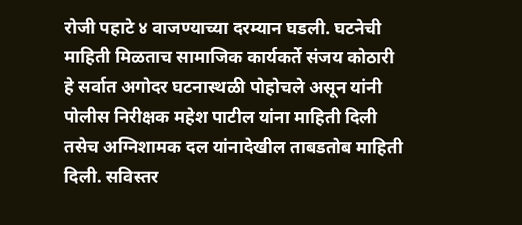रोजी पहाटे ४ वाजण्याच्या दरम्यान घडली. घटनेची माहिती मिळताच सामाजिक कार्यकर्ते संजय कोठारी हे सर्वात अगोदर घटनास्थळी पोहोचले असून यांनी पोलीस निरीक्षक महेश पाटील यांना माहिती दिली तसेच अग्निशामक दल यांनादेखील ताबडतोब माहिती दिली. सविस्तर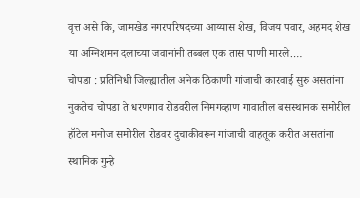वृत्त असे कि, जामखेड नगरपरिषदच्या आय्यास शेख, विजय पवार, अहमद शेख या अग्निशमन दलाच्या जवानांनी तब्बल एक तास पाणी मारले.…
चोपडा : प्रतिनिधी जिल्ह्यातील अनेक ठिकाणी गांजाची कारवाई सुरु असतांना नुकतेच चोपडा ते धरणगाव रोडवरील निमगव्हाण गावातील बसस्थानक समोरील हॉटेल मनोज समोरील रोडवर दुचाकीवरून गांजाची वाहतूक करीत असतांना स्थानिक गुन्हे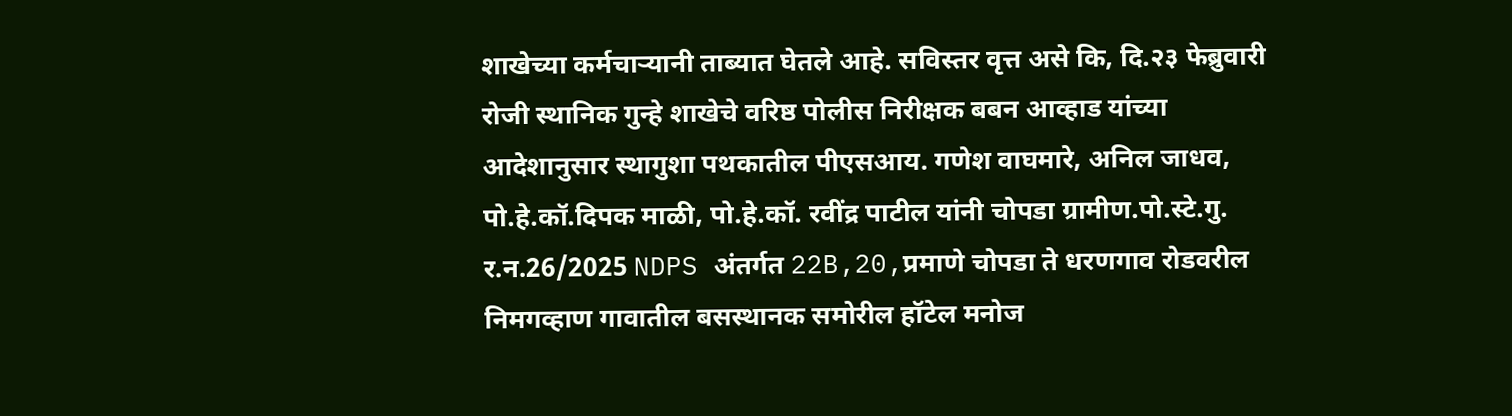शाखेच्या कर्मचाऱ्यानी ताब्यात घेतले आहे. सविस्तर वृत्त असे कि, दि.२३ फेब्रुवारी रोजी स्थानिक गुन्हे शाखेचे वरिष्ठ पोलीस निरीक्षक बबन आव्हाड यांच्या आदेशानुसार स्थागुशा पथकातील पीएसआय. गणेश वाघमारे, अनिल जाधव, पो.हे.कॉ.दिपक माळी, पो.हे.कॉ. रवींद्र पाटील यांनी चोपडा ग्रामीण.पो.स्टे.गु. र.न.26/2025 NDPS अंतर्गत 22B,20,प्रमाणे चोपडा ते धरणगाव रोडवरील निमगव्हाण गावातील बसस्थानक समोरील हॉटेल मनोज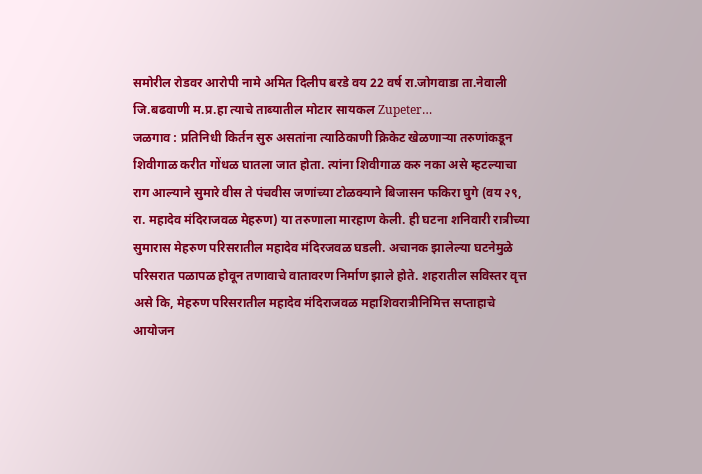समोरील रोडवर आरोपी नामे अमित दिलीप बरडे वय 22 वर्ष रा.जोगवाडा ता.नेवाली जि.बढवाणी म.प्र.हा त्याचे ताब्यातील मोटार सायकल Zupeter…
जळगाव : प्रतिनिधी किर्तन सुरु असतांना त्याठिकाणी क्रिकेट खेळणाऱ्या तरुणांकडून शिवीगाळ करीत गोंधळ घातला जात होता. त्यांना शिवीगाळ करु नका असे म्हटल्याचा राग आल्याने सुमारे वीस ते पंचवीस जणांच्या टोळक्याने बिजासन फकिरा घुगे (वय २९, रा. महादेव मंदिराजवळ मेहरुण) या तरुणाला मारहाण केली. ही घटना शनिवारी रात्रीच्या सुमारास मेहरुण परिसरातील महादेव मंदिरजवळ घडली. अचानक झालेल्या घटनेमुळे परिसरात पळापळ होवून तणावाचे वातावरण निर्माण झाले होते. शहरातील सविस्तर वृत्त असे कि, मेहरुण परिसरातील महादेव मंदिराजवळ महाशिवरात्रीनिमित्त सप्ताहाचे आयोजन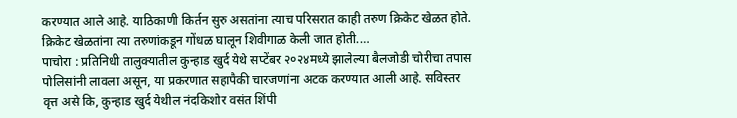करण्यात आले आहे. याठिकाणी किर्तन सुरु असतांना त्याच परिसरात काही तरुण क्रिकेट खेळत होते. क्रिकेट खेळतांना त्या तरुणांकडून गोंधळ घालून शिवीगाळ केली जात होती.…
पाचोरा : प्रतिनिधी तालुक्यातील कुन्हाड खुर्द येथे सप्टेंबर २०२४मध्ये झालेल्या बैलजोडी चोरीचा तपास पोलिसांनी लावला असून, या प्रकरणात सहापैकी चारजणांना अटक करण्यात आली आहे. सविस्तर वृत्त असे कि, कुन्हाड खुर्द येथील नंदकिशोर वसंत शिंपी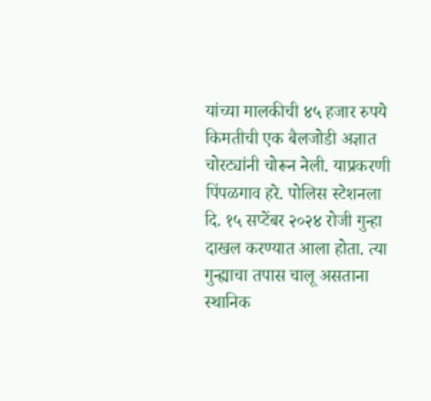यांच्या मालकीची ४५ हजार रुपये किमतीची एक बैलजोडी अज्ञात चोरट्यांनी चोरून नेली. याप्रकरणी पिंपळगाव हरे. पोलिस स्टेशनला दि. १५ सप्टेंबर २०२४ रोजी गुन्हा दाखल करण्यात आला होता. त्या गुन्ह्याचा तपास चालू असताना स्थानिक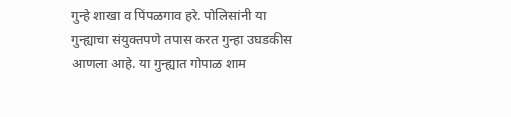गुन्हे शाखा व पिंपळगाव हरे. पोलिसांनी या गुन्ह्याचा संयुक्तपणे तपास करत गुन्हा उघडकीस आणला आहे. या गुन्ह्यात गोपाळ शाम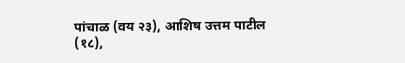पांचाळ (वय २३), आशिष उत्तम पाटील (१८),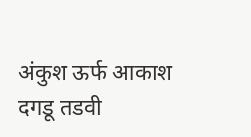अंकुश ऊर्फ आकाश दगडू तडवी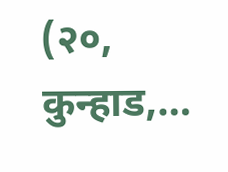(२०, कुन्हाड,…